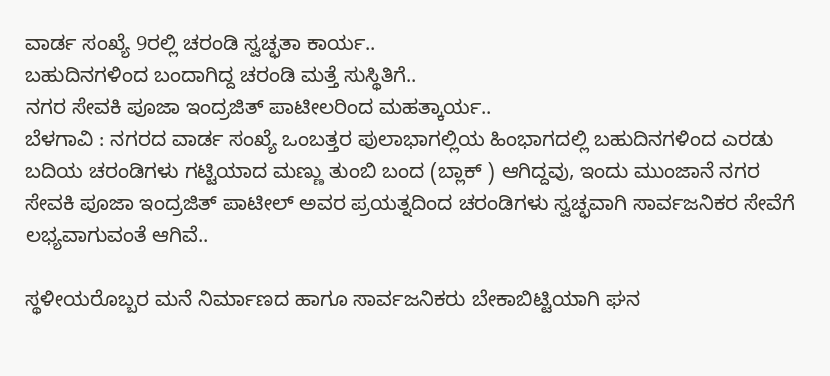ವಾರ್ಡ ಸಂಖ್ಯೆ 9ರಲ್ಲಿ ಚರಂಡಿ ಸ್ವಚ್ಛತಾ ಕಾರ್ಯ..
ಬಹುದಿನಗಳಿಂದ ಬಂದಾಗಿದ್ದ ಚರಂಡಿ ಮತ್ತೆ ಸುಸ್ಥಿತಿಗೆ..
ನಗರ ಸೇವಕಿ ಪೂಜಾ ಇಂದ್ರಜಿತ್ ಪಾಟೀಲರಿಂದ ಮಹತ್ಕಾರ್ಯ..
ಬೆಳಗಾವಿ : ನಗರದ ವಾರ್ಡ ಸಂಖ್ಯೆ ಒಂಬತ್ತರ ಪುಲಾಭಾಗಲ್ಲಿಯ ಹಿಂಭಾಗದಲ್ಲಿ ಬಹುದಿನಗಳಿಂದ ಎರಡು ಬದಿಯ ಚರಂಡಿಗಳು ಗಟ್ಟಿಯಾದ ಮಣ್ಣು ತುಂಬಿ ಬಂದ (ಬ್ಲಾಕ್ ) ಆಗಿದ್ದವು, ಇಂದು ಮುಂಜಾನೆ ನಗರ ಸೇವಕಿ ಪೂಜಾ ಇಂದ್ರಜಿತ್ ಪಾಟೀಲ್ ಅವರ ಪ್ರಯತ್ನದಿಂದ ಚರಂಡಿಗಳು ಸ್ವಚ್ಛವಾಗಿ ಸಾರ್ವಜನಿಕರ ಸೇವೆಗೆ ಲಭ್ಯವಾಗುವಂತೆ ಆಗಿವೆ..

ಸ್ಥಳೀಯರೊಬ್ಬರ ಮನೆ ನಿರ್ಮಾಣದ ಹಾಗೂ ಸಾರ್ವಜನಿಕರು ಬೇಕಾಬಿಟ್ಟಿಯಾಗಿ ಘನ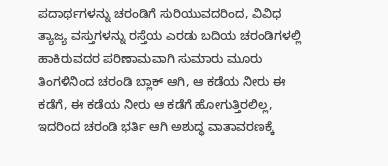ಪದಾರ್ಥಗಳನ್ನು ಚರಂಡಿಗೆ ಸುರಿಯುವದರಿಂದ, ವಿವಿಧ ತ್ಯಾಜ್ಯ ವಸ್ತುಗಳನ್ನು ರಸ್ತೆಯ ಎರಡು ಬದಿಯ ಚರಂಡಿಗಳಲ್ಲಿ ಹಾಕಿರುವದರ ಪರಿಣಾಮವಾಗಿ ಸುಮಾರು ಮೂರು ತಿಂಗಳಿನಿಂದ ಚರಂಡಿ ಬ್ಲಾಕ್ ಆಗಿ, ಆ ಕಡೆಯ ನೀರು ಈ ಕಡೆಗೆ, ಈ ಕಡೆಯ ನೀರು ಆ ಕಡೆಗೆ ಹೋಗುತ್ತಿರಲಿಲ್ಲ, ಇದರಿಂದ ಚರಂಡಿ ಭರ್ತಿ ಆಗಿ ಅಶುದ್ಧ ವಾತಾವರಣಕ್ಕೆ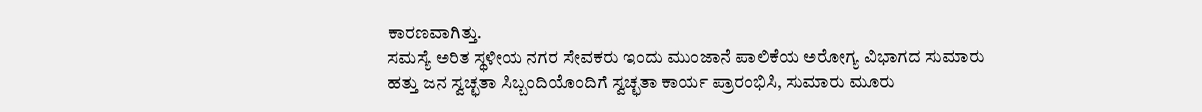ಕಾರಣವಾಗಿತ್ತು.
ಸಮಸ್ಯೆ ಅರಿತ ಸ್ಥಳೀಯ ನಗರ ಸೇವಕರು ಇಂದು ಮುಂಜಾನೆ ಪಾಲಿಕೆಯ ಅರೋಗ್ಯ ವಿಭಾಗದ ಸುಮಾರು ಹತ್ತು ಜನ ಸ್ವಚ್ಛತಾ ಸಿಬ್ಬಂದಿಯೊಂದಿಗೆ ಸ್ವಚ್ಛತಾ ಕಾರ್ಯ ಪ್ರಾರಂಭಿಸಿ, ಸುಮಾರು ಮೂರು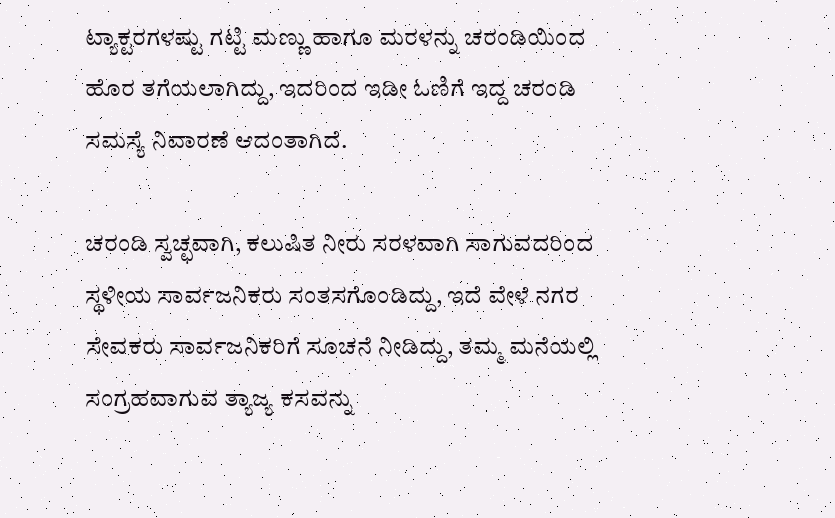ಟ್ಯಾಕ್ಟರಗಳಷ್ಟು ಗಟ್ಟಿ ಮಣ್ಣು ಹಾಗೂ ಮರಳನ್ನು ಚರಂಡಿಯಿಂದ ಹೊರ ತಗೆಯಲಾಗಿದ್ದು, ಇದರಿಂದ ಇಡೀ ಓಣಿಗೆ ಇದ್ದ ಚರಂಡಿ ಸಮಸ್ಯೆ ನಿವಾರಣೆ ಆದಂತಾಗಿದೆ.

ಚರಂಡಿ ಸ್ವಚ್ಛವಾಗಿ, ಕಲುಷಿತ ನೀರು ಸರಳವಾಗಿ ಸಾಗುವದರಿಂದ ಸ್ಥಳೀಯ ಸಾರ್ವಜನಿಕರು ಸಂತಸಗೊಂಡಿದ್ದು, ಇದೆ ವೇಳೆ ನಗರ ಸೇವಕರು ಸಾರ್ವಜನಿಕರಿಗೆ ಸೂಚನೆ ನೀಡಿದ್ದು, ತಮ್ಮ ಮನೆಯಲ್ಲಿ ಸಂಗ್ರಹವಾಗುವ ತ್ಯಾಜ್ಯ ಕಸವನ್ನು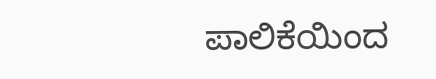ಪಾಲಿಕೆಯಿಂದ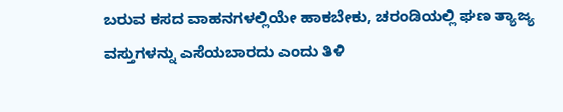ಬರುವ ಕಸದ ವಾಹನಗಳಲ್ಲಿಯೇ ಹಾಕಬೇಕು, ಚರಂಡಿಯಲ್ಲಿ ಘಣ ತ್ಯಾಜ್ಯ ವಸ್ತುಗಳನ್ನು ಎಸೆಯಬಾರದು ಎಂದು ತಿಳಿ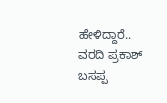ಹೇಳಿದ್ದಾರೆ..
ವರದಿ ಪ್ರಕಾಶ್ ಬಸಪ್ಪ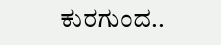ಕುರಗುಂದ..